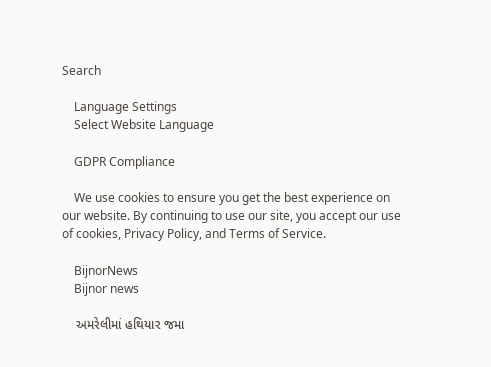Search

    Language Settings
    Select Website Language

    GDPR Compliance

    We use cookies to ensure you get the best experience on our website. By continuing to use our site, you accept our use of cookies, Privacy Policy, and Terms of Service.

    BijnorNews
    Bijnor news

    અમરેલીમાં હથિયાર જમા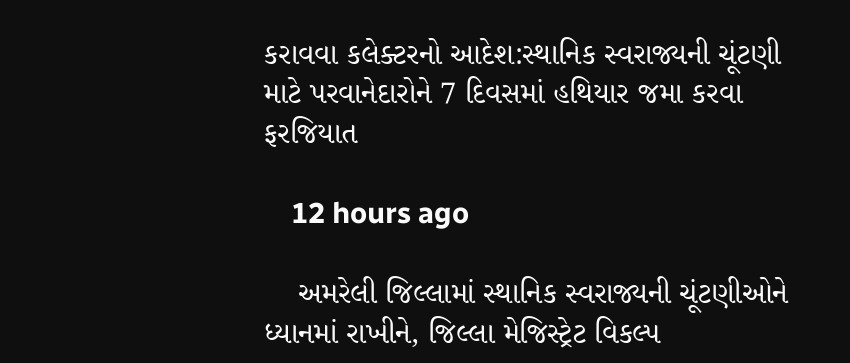કરાવવા કલેક્ટરનો આદેશ:સ્થાનિક સ્વરાજ્યની ચૂંટણી માટે પરવાનેદારોને 7 દિવસમાં હથિયાર જમા કરવા ફરજિયાત

    12 hours ago

    અમરેલી જિલ્લામાં સ્થાનિક સ્વરાજ્યની ચૂંટણીઓને ધ્યાનમાં રાખીને, જિલ્લા મેજિસ્ટ્રેટ વિકલ્પ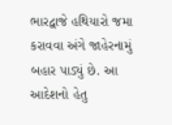ભારદ્વાજે હથિયારો જમા કરાવવા અંગે જાહેરનામું બહાર પાડ્યું છે. આ આદેશનો હેતુ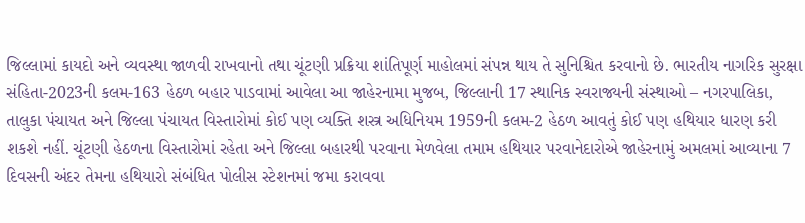જિલ્લામાં કાયદો અને વ્યવસ્થા જાળવી રાખવાનો તથા ચૂંટણી પ્રક્રિયા શાંતિપૂર્ણ માહોલમાં સંપન્ન થાય તે સુનિશ્ચિત કરવાનો છે. ભારતીય નાગરિક સુરક્ષા સંહિતા-2023ની કલમ-163 હેઠળ બહાર પાડવામાં આવેલા આ જાહેરનામા મુજબ, જિલ્લાની 17 સ્થાનિક સ્વરાજ્યની સંસ્થાઓ – નગરપાલિકા, તાલુકા પંચાયત અને જિલ્લા પંચાયત વિસ્તારોમાં કોઈ પણ વ્યક્તિ શસ્ત્ર અધિનિયમ 1959ની કલમ-2 હેઠળ આવતું કોઈ પણ હથિયાર ધારણ કરી શકશે નહીં. ચૂંટણી હેઠળના વિસ્તારોમાં રહેતા અને જિલ્લા બહારથી પરવાના મેળવેલા તમામ હથિયાર પરવાનેદારોએ જાહેરનામું અમલમાં આવ્યાના 7 દિવસની અંદર તેમના હથિયારો સંબંધિત પોલીસ સ્ટેશનમાં જમા કરાવવા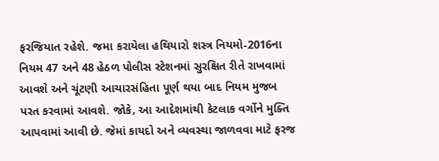ફરજિયાત રહેશે. જમા કરાયેલા હથિયારો શસ્ત્ર નિયમો-2016ના નિયમ 47 અને 48 હેઠળ પોલીસ સ્ટેશનમાં સુરક્ષિત રીતે રાખવામાં આવશે અને ચૂંટણી આચારસંહિતા પૂર્ણ થયા બાદ નિયમ મુજબ પરત કરવામાં આવશે. જોકે, આ આદેશમાંથી કેટલાક વર્ગોને મુક્તિ આપવામાં આવી છે. જેમાં કાયદો અને વ્યવસ્થા જાળવવા માટે ફરજ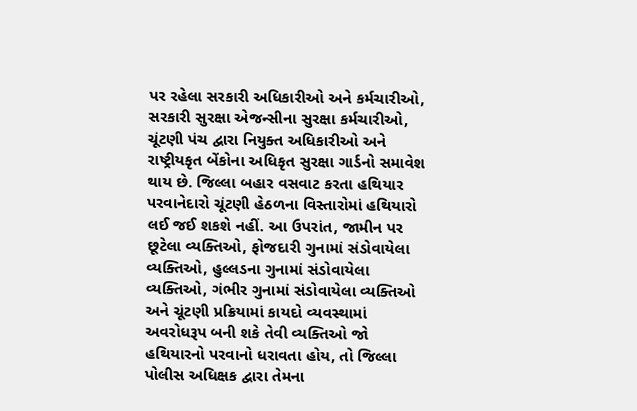પર રહેલા સરકારી અધિકારીઓ અને કર્મચારીઓ, સરકારી સુરક્ષા એજન્સીના સુરક્ષા કર્મચારીઓ, ચૂંટણી પંચ દ્વારા નિયુક્ત અધિકારીઓ અને રાષ્ટ્રીયકૃત બેંકોના અધિકૃત સુરક્ષા ગાર્ડનો સમાવેશ થાય છે. જિલ્લા બહાર વસવાટ કરતા હથિયાર પરવાનેદારો ચૂંટણી હેઠળના વિસ્તારોમાં હથિયારો લઈ જઈ શકશે નહીં. આ ઉપરાંત, જામીન પર છૂટેલા વ્યક્તિઓ, ફોજદારી ગુનામાં સંડોવાયેલા વ્યક્તિઓ, હુલ્લડના ગુનામાં સંડોવાયેલા વ્યક્તિઓ, ગંભીર ગુનામાં સંડોવાયેલા વ્યક્તિઓ અને ચૂંટણી પ્રક્રિયામાં કાયદો વ્યવસ્થામાં અવરોધરૂપ બની શકે તેવી વ્યક્તિઓ જો હથિયારનો પરવાનો ધરાવતા હોય, તો જિલ્લા પોલીસ અધિક્ષક દ્વારા તેમના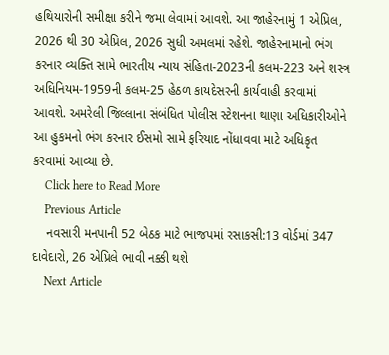હથિયારોની સમીક્ષા કરીને જમા લેવામાં આવશે. આ જાહેરનામું 1 એપ્રિલ, 2026 થી 30 એપ્રિલ, 2026 સુધી અમલમાં રહેશે. જાહેરનામાનો ભંગ કરનાર વ્યક્તિ સામે ભારતીય ન્યાય સંહિતા-2023ની કલમ-223 અને શસ્ત્ર અધિનિયમ-1959ની કલમ-25 હેઠળ કાયદેસરની કાર્યવાહી કરવામાં આવશે. અમરેલી જિલ્લાના સંબંધિત પોલીસ સ્ટેશનના થાણા અધિકારીઓને આ હુકમનો ભંગ કરનાર ઈસમો સામે ફરિયાદ નોંધાવવા માટે અધિકૃત કરવામાં આવ્યા છે.
    Click here to Read More
    Previous Article
    નવસારી મનપાની 52 બેઠક માટે ભાજપમાં રસાકસી:13 વોર્ડમાં 347 દાવેદારો, 26 એપ્રિલે ભાવી નક્કી થશે
    Next Article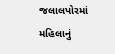જલાલપોરમાં મહિલાનું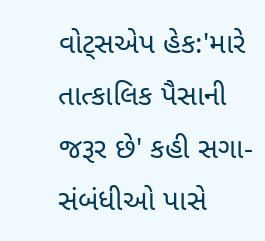વોટ્સએપ હેક:'મારે તાત્કાલિક પૈસાની જરૂર છે' કહી સગા-સંબંધીઓ પાસે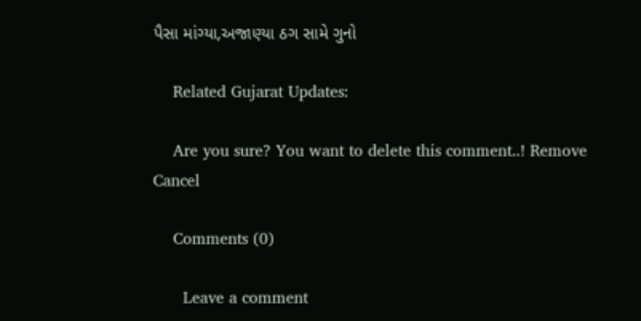પૈસા માંગ્યા,અજાણ્યા ઠગ સામે ગુનો

    Related Gujarat Updates:

    Are you sure? You want to delete this comment..! Remove Cancel

    Comments (0)

      Leave a comment